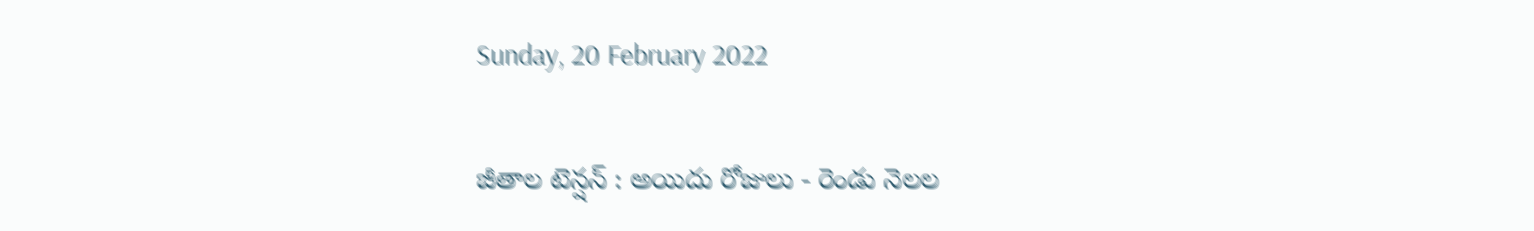Sunday, 20 February 2022

జీతాల టెన్షన్ : అయిదు రోజులు - రెండు నెలల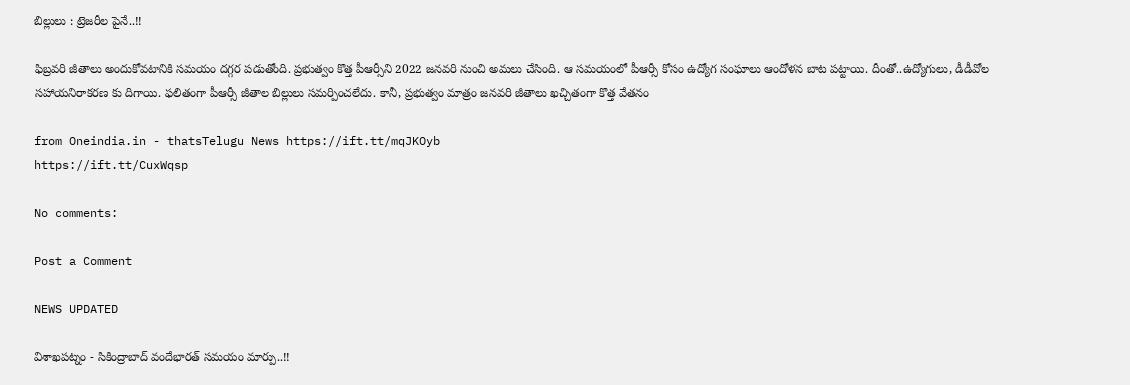బిల్లులు : ట్రెజరీల పైనే..!!

ఫిబ్రవరి జీతాలు అందుకోవటానికి సమయం దగ్గర పడుతోంది. ప్రభుత్వం కొత్త పీఆర్సీని 2022 జనవరి నుంచి అమలు చేసింది. ఆ సమయంలో పీఆర్సీ కోసం ఉద్యోగ సంఘాలు ఆందోళన బాట పట్టాయి. దీంతో..ఉద్యోగులు, డీడీవోల సహాయనిరాకరణ కు దిగాయి. ఫలితంగా పీఆర్సీ జీతాల బిల్లులు సమర్పించలేదు. కానీ, ప్రభుత్వం మాత్రం జనవరి జీతాలు ఖచ్చితంగా కొత్త వేతనం

from Oneindia.in - thatsTelugu News https://ift.tt/mqJKOyb
https://ift.tt/CuxWqsp

No comments:

Post a Comment

NEWS UPDATED

విశాఖపట్నం - సికింద్రాబాద్ వందేభారత్ సమయం మార్పు..!!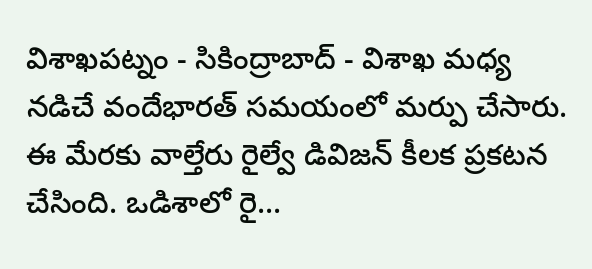విశాఖపట్నం - సికింద్రాబాద్ - విశాఖ మధ్య నడిచే వందేభారత్ సమయంలో మర్పు చేసారు. ఈ మేరకు వాల్తేరు రైల్వే డివిజన్ కీలక ప్రకటన చేసింది. ఒడిశాలో రై...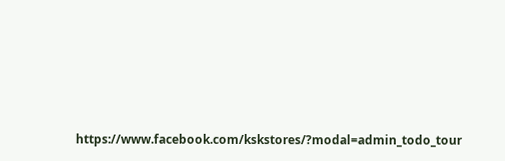https://www.facebook.com/kskstores/?modal=admin_todo_tour